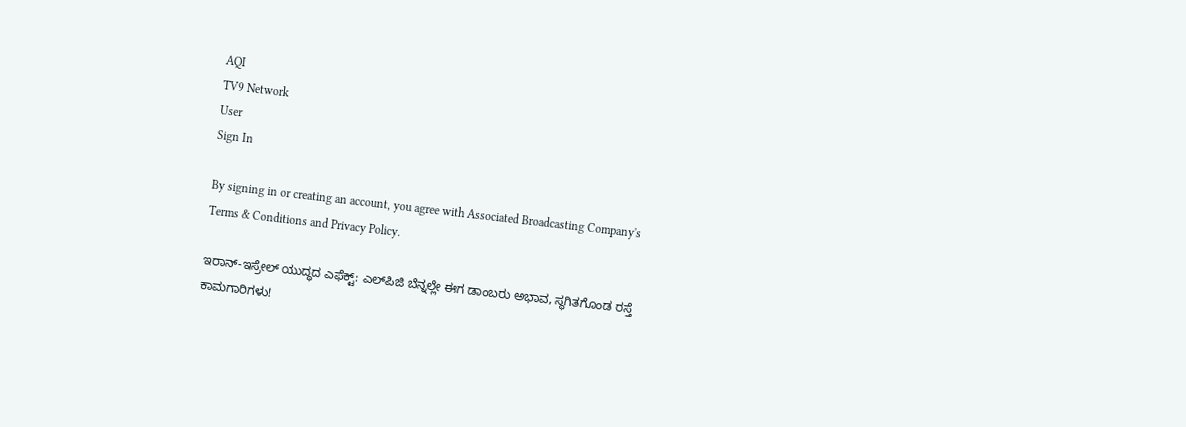AQI
TV9 Network
User
Sign In

By signing in or creating an account, you agree with Associated Broadcasting Company's Terms & Conditions and Privacy Policy.

ಇರಾನ್-ಇಸ್ರೇಲ್ ಯುದ್ಧದ ಎಫೆಕ್ಟ್: ಎಲ್‌ಪಿಜಿ ಬೆನ್ನಲ್ಲೇ ಈಗ ಡಾಂಬರು ಅಭಾವ, ಸ್ಥಗಿತಗೊಂಡ ರಸ್ತೆ ಕಾಮಗಾರಿಗಳು!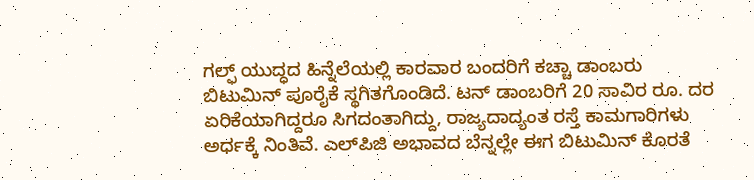ಗಲ್ಫ್ ಯುದ್ಧದ ಹಿನ್ನೆಲೆಯಲ್ಲಿ ಕಾರವಾರ ಬಂದರಿಗೆ ಕಚ್ಚಾ ಡಾಂಬರು ಬಿಟುಮಿನ್ ಪೂರೈಕೆ ಸ್ಥಗಿತಗೊಂಡಿದೆ. ಟನ್ ಡಾಂಬರಿಗೆ 20 ಸಾವಿರ ರೂ. ದರ ಏರಿಕೆಯಾಗಿದ್ದರೂ ಸಿಗದಂತಾಗಿದ್ದು, ರಾಜ್ಯದಾದ್ಯಂತ ರಸ್ತೆ ಕಾಮಗಾರಿಗಳು ಅರ್ಧಕ್ಕೆ ನಿಂತಿವೆ. ಎಲ್‌ಪಿಜಿ ಅಭಾವದ ಬೆನ್ನಲ್ಲೇ ಈಗ ಬಿಟುಮಿನ್ ಕೊರತೆ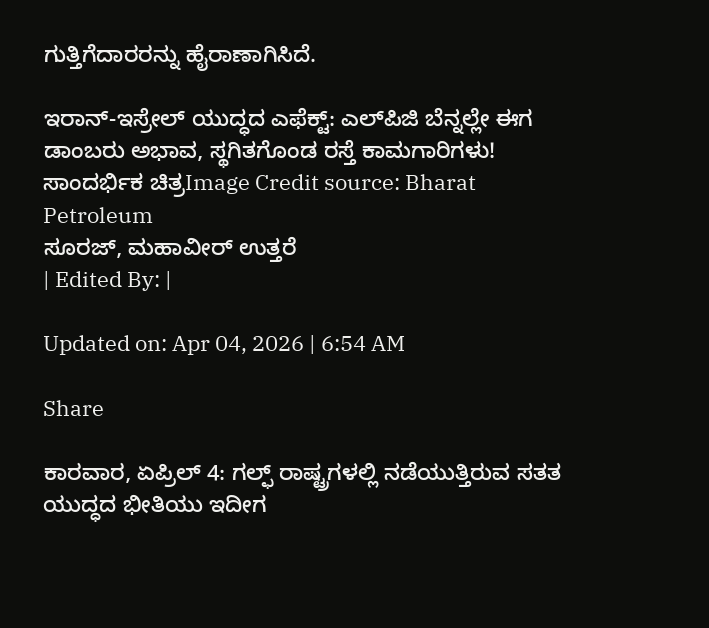ಗುತ್ತಿಗೆದಾರರನ್ನು ಹೈರಾಣಾಗಿಸಿದೆ.

ಇರಾನ್-ಇಸ್ರೇಲ್ ಯುದ್ಧದ ಎಫೆಕ್ಟ್: ಎಲ್‌ಪಿಜಿ ಬೆನ್ನಲ್ಲೇ ಈಗ ಡಾಂಬರು ಅಭಾವ, ಸ್ಥಗಿತಗೊಂಡ ರಸ್ತೆ ಕಾಮಗಾರಿಗಳು!
ಸಾಂದರ್ಭಿಕ ಚಿತ್ರImage Credit source: Bharat Petroleum
ಸೂರಜ್, ಮಹಾವೀರ್ ಉತ್ತರೆ
| Edited By: |

Updated on: Apr 04, 2026 | 6:54 AM

Share

ಕಾರವಾರ, ಏಪ್ರಿಲ್ 4: ಗಲ್ಫ್ ರಾಷ್ಟ್ರಗಳಲ್ಲಿ ನಡೆಯುತ್ತಿರುವ ಸತತ ಯುದ್ಧದ ಭೀತಿಯು ಇದೀಗ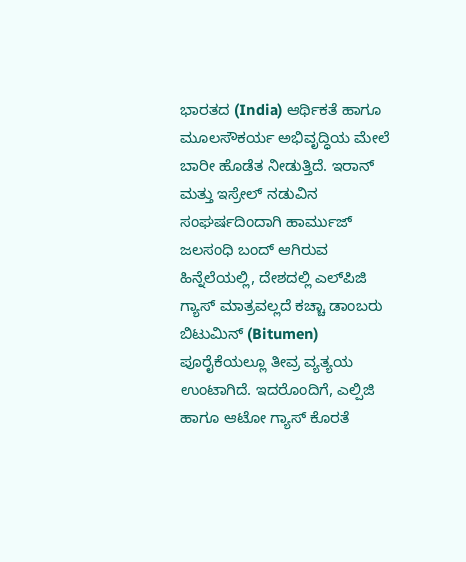ಭಾರತದ (India) ಆರ್ಥಿಕತೆ ಹಾಗೂ ಮೂಲಸೌಕರ್ಯ ಅಭಿವೃದ್ಧಿಯ ಮೇಲೆ ಬಾರೀ ಹೊಡೆತ ನೀಡುತ್ತಿದೆ. ಇರಾನ್ ಮತ್ತು ಇಸ್ರೇಲ್ ನಡುವಿನ ಸಂಘರ್ಷದಿಂದಾಗಿ ಹಾರ್ಮುಜ್ ಜಲಸಂಧಿ ಬಂದ್ ಆಗಿರುವ ಹಿನ್ನೆಲೆಯಲ್ಲಿ, ದೇಶದಲ್ಲಿ ಎಲ್‌ಪಿಜಿ ಗ್ಯಾಸ್ ಮಾತ್ರವಲ್ಲದೆ ಕಚ್ಚಾ ಡಾಂಬರು ಬಿಟುಮಿನ್ (Bitumen) ಪೂರೈಕೆಯಲ್ಲೂ ತೀವ್ರ ವ್ಯತ್ಯಯ ಉಂಟಾಗಿದೆ. ಇದರೊಂದಿಗೆ, ಎಲ್ಪಿಜಿ ಹಾಗೂ ಆಟೋ ಗ್ಯಾಸ್ ಕೊರತೆ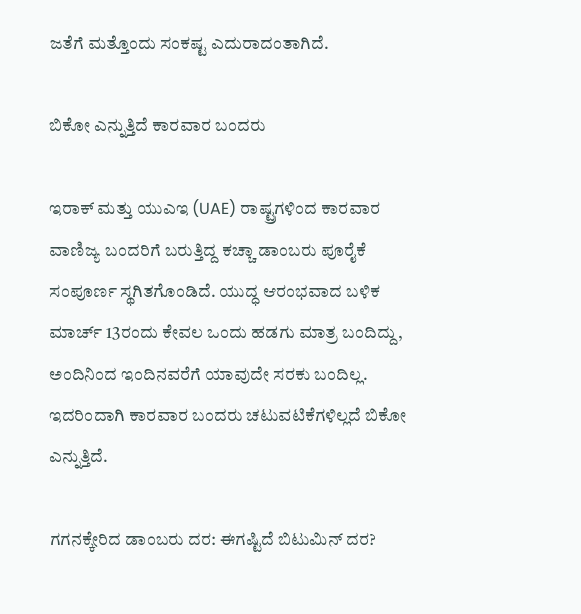ಜತೆಗೆ ಮತ್ತೊಂದು ಸಂಕಷ್ಟ ಎದುರಾದಂತಾಗಿದೆ.

ಬಿಕೋ ಎನ್ನುತ್ತಿದೆ ಕಾರವಾರ ಬಂದರು

ಇರಾಕ್ ಮತ್ತು ಯುಎಇ (UAE) ರಾಷ್ಟ್ರಗಳಿಂದ ಕಾರವಾರ ವಾಣಿಜ್ಯ ಬಂದರಿಗೆ ಬರುತ್ತಿದ್ದ ಕಚ್ಚಾ ಡಾಂಬರು ಪೂರೈಕೆ ಸಂಪೂರ್ಣ ಸ್ಥಗಿತಗೊಂಡಿದೆ. ಯುದ್ಧ ಆರಂಭವಾದ ಬಳಿಕ ಮಾರ್ಚ್ 13ರಂದು ಕೇವಲ ಒಂದು ಹಡಗು ಮಾತ್ರ ಬಂದಿದ್ದು, ಅಂದಿನಿಂದ ಇಂದಿನವರೆಗೆ ಯಾವುದೇ ಸರಕು ಬಂದಿಲ್ಲ. ಇದರಿಂದಾಗಿ ಕಾರವಾರ ಬಂದರು ಚಟುವಟಿಕೆಗಳಿಲ್ಲದೆ ಬಿಕೋ ಎನ್ನುತ್ತಿದೆ.

ಗಗನಕ್ಕೇರಿದ ಡಾಂಬರು ದರ: ಈಗಷ್ಟಿದೆ ಬಿಟುಮಿನ್ ದರ?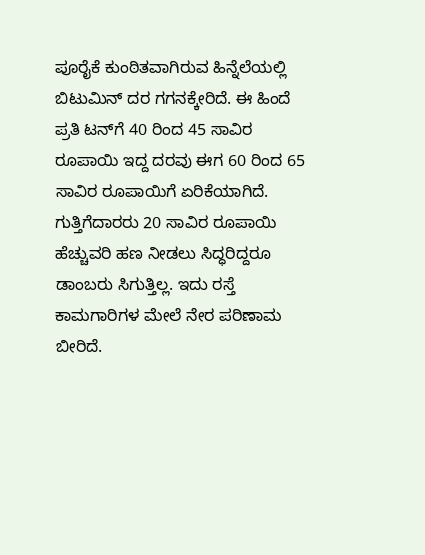ಪೂರೈಕೆ ಕುಂಠಿತವಾಗಿರುವ ಹಿನ್ನೆಲೆಯಲ್ಲಿ ಬಿಟುಮಿನ್ ದರ ಗಗನಕ್ಕೇರಿದೆ. ಈ ಹಿಂದೆ ಪ್ರತಿ ಟನ್‌ಗೆ 40 ರಿಂದ 45 ಸಾವಿರ ರೂಪಾಯಿ ಇದ್ದ ದರವು ಈಗ 60 ರಿಂದ 65 ಸಾವಿರ ರೂಪಾಯಿಗೆ ಏರಿಕೆಯಾಗಿದೆ. ಗುತ್ತಿಗೆದಾರರು 20 ಸಾವಿರ ರೂಪಾಯಿ ಹೆಚ್ಚುವರಿ ಹಣ ನೀಡಲು ಸಿದ್ಧರಿದ್ದರೂ ಡಾಂಬರು ಸಿಗುತ್ತಿಲ್ಲ. ಇದು ರಸ್ತೆ ಕಾಮಗಾರಿಗಳ ಮೇಲೆ ನೇರ ಪರಿಣಾಮ ಬೀರಿದೆ.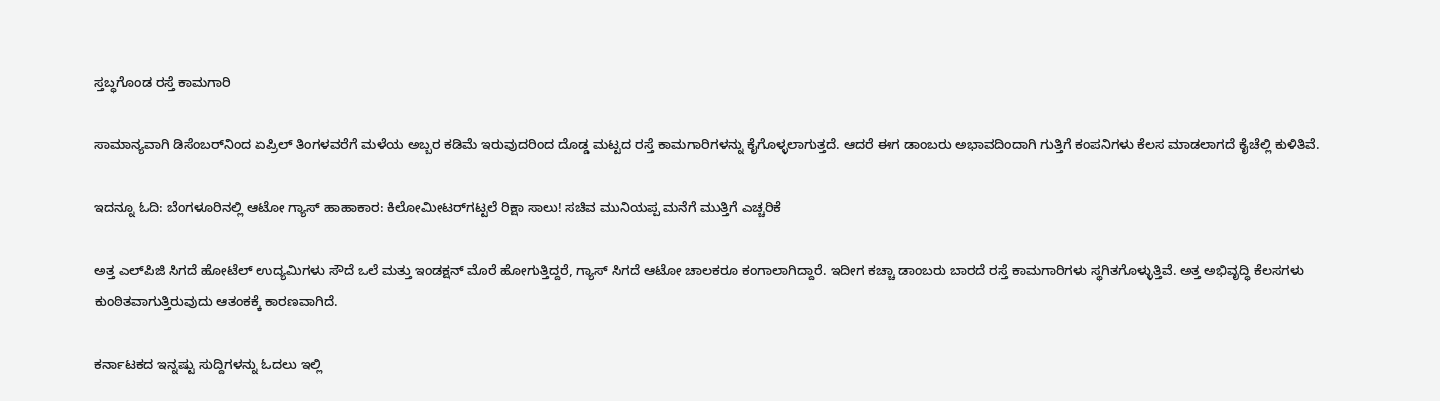ಸ್ತಬ್ಧಗೊಂಡ ರಸ್ತೆ ಕಾಮಗಾರಿ

ಸಾಮಾನ್ಯವಾಗಿ ಡಿಸೆಂಬರ್‌ನಿಂದ ಏಪ್ರಿಲ್ ತಿಂಗಳವರೆಗೆ ಮಳೆಯ ಅಬ್ಬರ ಕಡಿಮೆ ಇರುವುದರಿಂದ ದೊಡ್ಡ ಮಟ್ಟದ ರಸ್ತೆ ಕಾಮಗಾರಿಗಳನ್ನು ಕೈಗೊಳ್ಳಲಾಗುತ್ತದೆ. ಆದರೆ ಈಗ ಡಾಂಬರು ಅಭಾವದಿಂದಾಗಿ ಗುತ್ತಿಗೆ ಕಂಪನಿಗಳು ಕೆಲಸ ಮಾಡಲಾಗದೆ ಕೈಚೆಲ್ಲಿ ಕುಳಿತಿವೆ.

ಇದನ್ನೂ ಓದಿ: ಬೆಂಗಳೂರಿನಲ್ಲಿ ಆಟೋ ಗ್ಯಾಸ್ ಹಾಹಾಕಾರ: ಕಿಲೋಮೀಟರ್‌ಗಟ್ಟಲೆ ರಿಕ್ಷಾ ಸಾಲು! ಸಚಿವ ಮುನಿಯಪ್ಪ ಮನೆಗೆ ಮುತ್ತಿಗೆ ಎಚ್ಚರಿಕೆ

ಅತ್ತ ಎಲ್‌ಪಿಜಿ ಸಿಗದೆ ಹೋಟೆಲ್ ಉದ್ಯಮಿಗಳು ಸೌದೆ ಒಲೆ ಮತ್ತು ಇಂಡಕ್ಷನ್ ಮೊರೆ ಹೋಗುತ್ತಿದ್ದರೆ, ಗ್ಯಾಸ್ ಸಿಗದೆ ಆಟೋ ಚಾಲಕರೂ ಕಂಗಾಲಾಗಿದ್ದಾರೆ. ಇದೀಗ ಕಚ್ಚಾ ಡಾಂಬರು ಬಾರದೆ ರಸ್ತೆ ಕಾಮಗಾರಿಗಳು ಸ್ಥಗಿತಗೊಳ್ಳುತ್ತಿವೆ. ಅತ್ತ ಅಭಿವೃದ್ಧಿ ಕೆಲಸಗಳು ಕುಂಠಿತವಾಗುತ್ತಿರುವುದು ಆತಂಕಕ್ಕೆ ಕಾರಣವಾಗಿದೆ.

ಕರ್ನಾಟಕದ ಇನ್ನಷ್ಟು ಸುದ್ದಿಗಳನ್ನು ಓದಲು ಇಲ್ಲಿ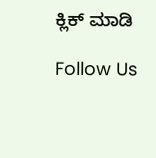ಕ್ಲಿಕ್ ಮಾಡಿ

Follow Us